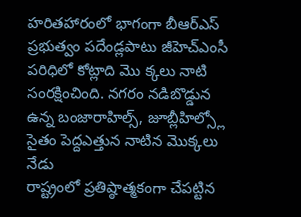హరితహారంలో భాగంగా బీఆర్ఎస్ ప్రభుత్వం పదేండ్లపాటు జీహెచ్ఎంసీ పరిధిలో కోట్లాది మొ క్కలు నాటి సంరక్షించింది. నగరం నడిబొడ్డున ఉన్న బంజారాహిల్స్, జూబ్లీహిల్స్లో సైతం పెద్దఎత్తున నాటిన మొక్కలు నేడు
రాష్ట్రంలో ప్రతిష్ఠాత్మకంగా చేపట్టిన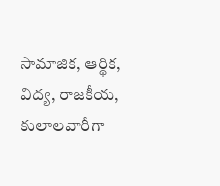సామాజిక, ఆర్థిక, విద్య, రాజకీయ, కులాలవారీగా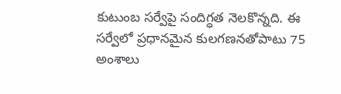కుటుంబ సర్వేపై సందిగ్ధత నెలకొన్నది. ఈ సర్వేలో ప్రధానమైన కులగణనతోపాటు 75 అంశాలు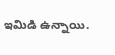ఇమిడి ఉన్నాయి.